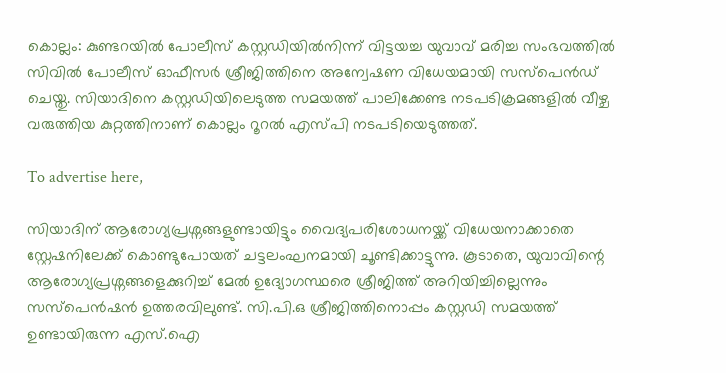കൊല്ലം: കുണ്ടറയിൽ പോലീസ് കസ്റ്റഡിയിൽനിന്ന് വിട്ടയച്ച യുവാവ് മരിച്ച സംഭവത്തിൽ സിവിൽ പോലീസ് ഓഫീസർ ശ്രീജിത്തിനെ അന്വേഷണ വിധേയമായി സസ്‌പെൻഡ് ചെയ്തു. സിയാദിനെ കസ്റ്റഡിയിലെടുത്ത സമയത്ത് പാലിക്കേണ്ട നടപടിക്രമങ്ങളിൽ വീഴ്ച വരുത്തിയ കുറ്റത്തിനാണ് കൊല്ലം റൂറൽ എസ്പി നടപടിയെടുത്തത്.

To advertise here,

സിയാദിന് ആരോഗ്യപ്രശ്നങ്ങളുണ്ടായിട്ടും വൈദ്യപരിശോധനയ്ക്ക് വിധേയനാക്കാതെ സ്റ്റേഷനിലേക്ക് കൊണ്ടുപോയത് ചട്ടലംഘനമായി ചൂണ്ടിക്കാട്ടുന്നു. കൂടാതെ, യുവാവിന്റെ ആരോഗ്യപ്രശ്നങ്ങളെക്കുറിച്ച് മേൽ ഉദ്യോഗസ്ഥരെ ശ്രീജിത്ത് അറിയിച്ചില്ലെന്നും സസ്പെൻഷൻ ഉത്തരവിലുണ്ട്. സി.പി.ഒ ശ്രീജിത്തിനൊപ്പം കസ്റ്റഡി സമയത്ത് ഉണ്ടായിരുന്ന എസ്.ഐ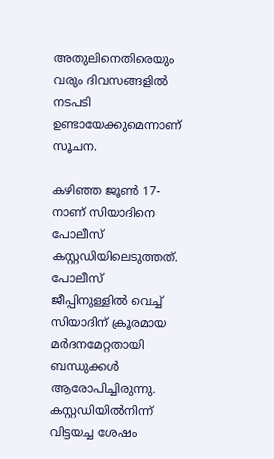അതുലിനെതിരെയും വരും ദിവസങ്ങളിൽ നടപടി ഉണ്ടായേക്കുമെന്നാണ് സൂചന.

കഴിഞ്ഞ ജൂൺ 17-നാണ് സിയാദിനെ പോലീസ് കസ്റ്റഡിയിലെടുത്തത്. പോലീസ് ജീപ്പിനുള്ളിൽ വെച്ച് സിയാദിന് ക്രൂരമായ മർദനമേറ്റതായി ബന്ധുക്കൾ ആരോപിച്ചിരുന്നു. കസ്റ്റഡിയിൽനിന്ന് വിട്ടയച്ച ശേഷം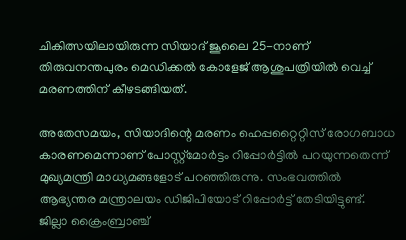ചികിത്സയിലായിരുന്ന സിയാദ് ജൂലൈ 25-നാണ് തിരുവനന്തപുരം മെഡിക്കൽ കോളേജ് ആശുപത്രിയിൽ വെച്ച് മരണത്തിന് കീഴടങ്ങിയത്.

അതേസമയം, സിയാദിന്റെ മരണം ഹെപ്പറ്റൈറ്റിസ് രോഗബാധ കാരണമെന്നാണ് പോസ്റ്റ്‌മോർട്ടം റിപ്പോർട്ടിൽ പറയുന്നതെന്ന് മുഖ്യമന്ത്രി മാധ്യമങ്ങളോട് പറഞ്ഞിരുന്നു. സംഭവത്തിൽ ആഭ്യന്തര മന്ത്രാലയം ഡിജിപിയോട് റിപ്പോർട്ട് തേടിയിട്ടുണ്ട്. ജില്ലാ ക്രൈംബ്രാഞ്ച്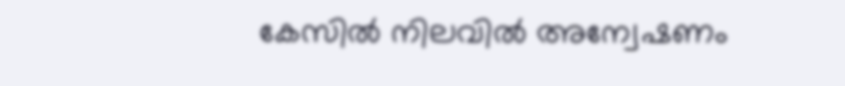കേസിൽ നിലവിൽ അന്വേഷണം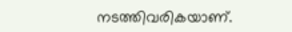നടത്തിവരികയാണ്.